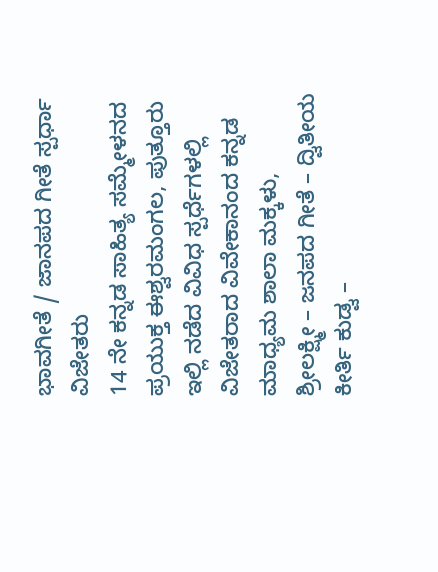ಭಾವಗೀತೆ / ಜಾನಪದ ಗೀತೆ ಸ್ಪರ್ಧಾ ವಿಜೇತರು
14 ನೇ ಕನ್ನಡ ಸಾಹಿತ್ಯ ಸಮ್ಮೇಳನದ ಪ್ರಯುಕ್ತ ಈಶ್ವರಮಂಗಲ, ಪುತ್ತೂರು ಇಲ್ಲಿ ನಡೆದ ವಿವಿಧ ಸ್ಪರ್ಧೆಗಳಲ್ಲಿ ವಿಜೇತರಾದ ವಿವೇಕಾನಂದ ಕನ್ನಡ ಮಾಧ್ಯಮ ಶಾಲಾ ಮಕ್ಕಳು,
ಶ್ರೀಲಕ್ಷ್ಮೀ – ಜನಪದ ಗೀತೆ – ದ್ವಿತೀಯ
ಕೀರ್ತಿ ಕುಡ್ವ –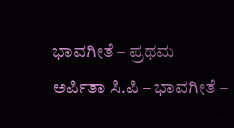ಭಾವಗೀತೆ – ಪ್ರಥಮ
ಅರ್ಪಿತಾ ಸಿ.ಪಿ – ಭಾವಗೀತೆ –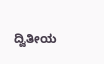ದ್ವಿತೀಯ